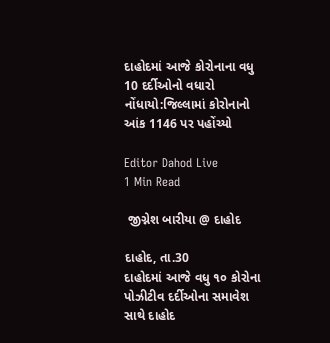દાહોદમાં આજે કોરોનાના વધુ 10 દર્દીઓનો વધારો નોંધાયો:જિલ્લામાં કોરોનાનો આંક 1146 પર પહોંચ્યો

Editor Dahod Live
1 Min Read

 જીગ્નેશ બારીયા @ દાહોદ

દાહોદ, તા.30
દાહોદમાં આજે વધુ ૧૦ કોરોના પોઝીટીવ દર્દીઓના સમાવેશ સાથે દાહોદ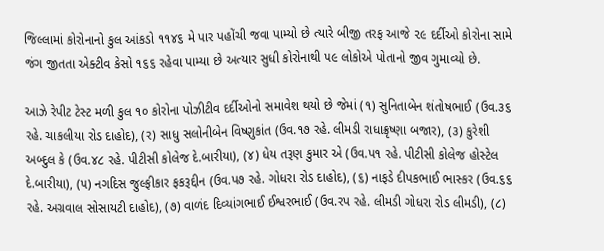જિલ્લામાં કોરોનાનો કુલ આંકડો ૧૧૪૬ મે પાર પહોંચી જવા પામ્યો છે ત્યારે બીજી તરફ આજે ૨૯ દર્દીઓ કોરોના સામે જંગ જીતતા એક્ટીવ કેસો ૧૬૬ રહેવા પામ્યા છે અત્યાર સુધી કોરોનાથી ૫૯ લોકોએ પોતાનો જીવ ગુમાવ્યો છે.

આઝે રેપીટ ટેસ્ટ મળી કુલ ૧૦ કોરોના પોઝીટીવ દર્દીઓનો સમાવેશ થયો છે જેમાં (૧) સુનિતાબેન શંતોષભાઈ (ઉવ.૩૬ રહે. ચાકલીયા રોડ દાહોદ), (ર) સાધુ સલોનીબેન વિષ્ણુકાંત (ઉવ.૧૭ રહે. લીમડી રાધાક્રૃષ્ણા બજાર), (૩) કુરેશી અબ્દુલ કે (ઉવ.૪૮ રહે. પીટીસી કોલેજ દે.બારીયા), (૪) ધેય તરૂણ કુમાર એ (ઉવ.પ૧ રહે. પીટીસી કોલેજ હોસ્ટેલ દે.બારીયા), (૫) નગદિસ જુલ્ફીકાર ફકરૂદ્દીન (ઉવ.પ૭ રહે. ગોધરા રોડ દાહોદ), (૬) નાફડે દીપકભાઈ ભાસ્કર (ઉવ.૬૬ રહે. અગ્રવાલ સોસાયટી દાહોદ), (૭) વાળંદ દિવ્યાંગભાઈ ઈશ્વરભાઈ (ઉવ.રપ રહે. લીમડી ગોધરા રોડ લીમડી), (૮)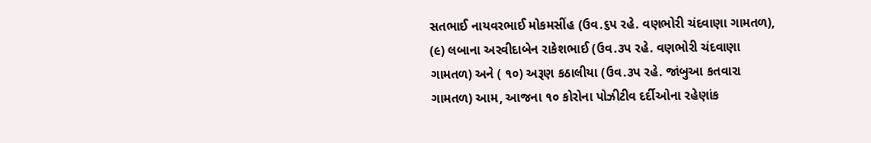સતભાઈ નાયવરભાઈ મોકમસીંહ (ઉવ.૬પ રહે. વણભોરી ચંદવાણા ગામતળ), (૯) લબાના અરવીદાબેન રાકેશભાઈ (ઉવ.૩પ રહે. વણભોરી ચંદવાણા ગામતળ) અને ( ૧૦) અરૂણ કઠાલીયા (ઉવ.૩પ રહે. જાંબુઆ કતવારા ગામતળ) આમ, આજના ૧૦ કોરોના પોઝીટીવ દર્દીઓના રહેણાંક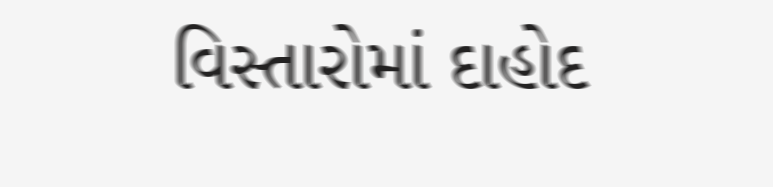વિસ્તારોમાં દાહોદ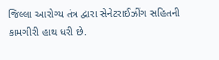જિલ્લા આરોગ્ય તંત્ર દ્વારા સેનેટરાઈઝીંગ સહિતની કામગીરી હાથ ધરી છે.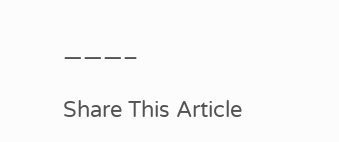———–

Share This Article